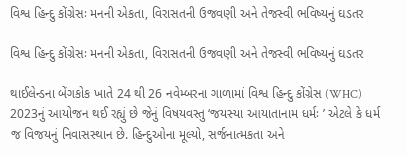વિશ્વ હિન્દુ કોંગ્રેસઃ મનની એકતા, વિરાસતની ઉજવણી અને તેજસ્વી ભવિષ્યનું ઘડતર

વિશ્વ હિન્દુ કોંગ્રેસઃ મનની એકતા, વિરાસતની ઉજવણી અને તેજસ્વી ભવિષ્યનું ઘડતર

થાઈલેન્ડના બેંગકોક ખાતે 24 થી 26 નવેમ્બરના ગાળામાં વિશ્વ હિન્દુ કોંગ્રેસ (WHC) 2023નું આયોજન થઈ રહ્યું છે જેનું વિષયવસ્તુ ‘જયસ્યા આયાતાનામ ધર્મઃ ’ એટલે કે ધર્મ જ વિજયનું નિવાસસ્થાન છે. હિન્દુઓના મૂલ્યો, સર્જનાત્મકતા અને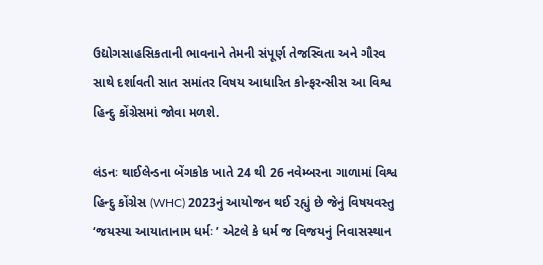ઉદ્યોગસાહસિકતાની ભાવનાને તેમની સંપૂર્ણ તેજસ્વિતા અને ગૌરવ સાથે દર્શાવતી સાત સમાંતર વિષય આધારિત કોન્ફરન્સીસ આ વિશ્વ હિન્દુ કોંગ્રેસમાં જોવા મળશે.

લંડનઃ થાઈલેન્ડના બેંગકોક ખાતે 24 થી 26 નવેમ્બરના ગાળામાં વિશ્વ હિન્દુ કોંગ્રેસ (WHC) 2023નું આયોજન થઈ રહ્યું છે જેનું વિષયવસ્તુ ‘જયસ્યા આયાતાનામ ધર્મઃ ’ એટલે કે ધર્મ જ વિજયનું નિવાસસ્થાન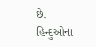છે. હિન્દુઓના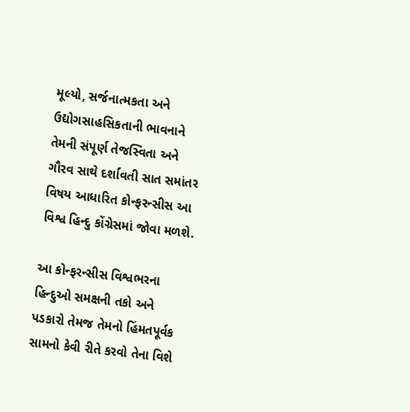મૂલ્યો, સર્જનાત્મકતા અને ઉદ્યોગસાહસિકતાની ભાવનાને તેમની સંપૂર્ણ તેજસ્વિતા અને ગૌરવ સાથે દર્શાવતી સાત સમાંતર વિષય આધારિત કોન્ફરન્સીસ આ વિશ્વ હિન્દુ કોંગ્રેસમાં જોવા મળશે.

આ કોન્ફરન્સીસ વિશ્વભરના હિન્દુઓ સમક્ષની તકો અને પડકારો તેમજ તેમનો હિંમતપૂર્વક સામનો કેવી રીતે કરવો તેના વિશે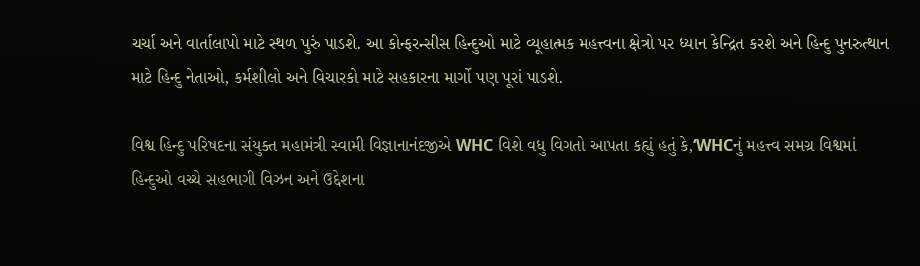ચર્ચા અને વાર્તાલાપો માટે સ્થળ પુરું પાડશે. આ કોન્ફરન્સીસ હિન્દુઓ માટે વ્યૂહાત્મક મહત્ત્વના ક્ષેત્રો પર ધ્યાન કેન્દ્રિત કરશે અને હિન્દુ પુનરુત્થાન માટે હિન્દુ નેતાઓ, કર્મશીલો અને વિચારકો માટે સહકારના માર્ગો પણ પૂરાં પાડશે.

વિશ્વ હિન્દુ પરિષદના સંયુક્ત મહામંત્રી સ્વામી વિજ્ઞાનાનંદજીએ WHC વિશે વધુ વિગતો આપતા કહ્યું હતું કે,‘WHCનું મહત્ત્વ સમગ્ર વિશ્વમાં હિન્દુઓ વચ્ચે સહભાગી વિઝન અને ઉદ્દેશના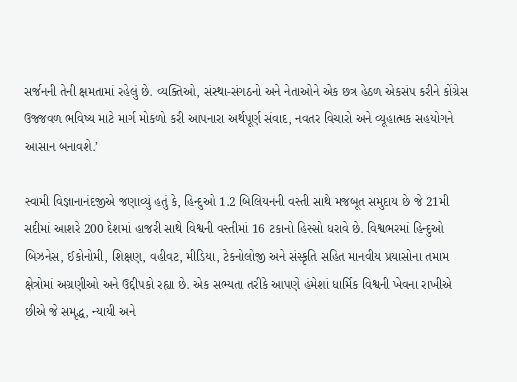સર્જનની તેની ક્ષમતામાં રહેલું છે. વ્યક્તિઓ, સંસ્થા-સંગઠનો અને નેતાઓને એક છત્ર હેઠળ એકસંપ કરીને કોંગ્રેસ ઉજ્જવળ ભવિષ્ય માટે માર્ગ મોકળો કરી આપનારા અર્થપૂર્ણ સંવાદ, નવતર વિચારો અને વ્યૂહાત્મક સહયોગને આસાન બનાવશે.’

સ્વામી વિજ્ઞાનાનંદજીએ જણાવ્યું હતું કે, હિન્દુઓ 1.2 બિલિયનની વસ્તી સાથે મજબૂત સમુદાય છે જે 21મી સદીમાં આશરે 200 દેશમાં હાજરી સાથે વિશ્વની વસ્તીમાં 16 ટકાનો હિસ્સો ધરાવે છે. વિશ્વભરમાં હિન્દુઓ બિઝનેસ, ઈકોનોમી, શિક્ષણ, વહીવટ, મીડિયા, ટેકનોલોજી અને સંસ્કૃતિ સહિત માનવીય પ્રયાસોના તમામ ક્ષેત્રોમાં અગ્રણીઓ અને ઉદ્દીપકો રહ્યા છે. એક સભ્યતા તરીકે આપણે હંમેશાં ધાર્મિક વિશ્વની ખેવના રાખીએ છીએ જે સમૃદ્ધ, ન્યાયી અને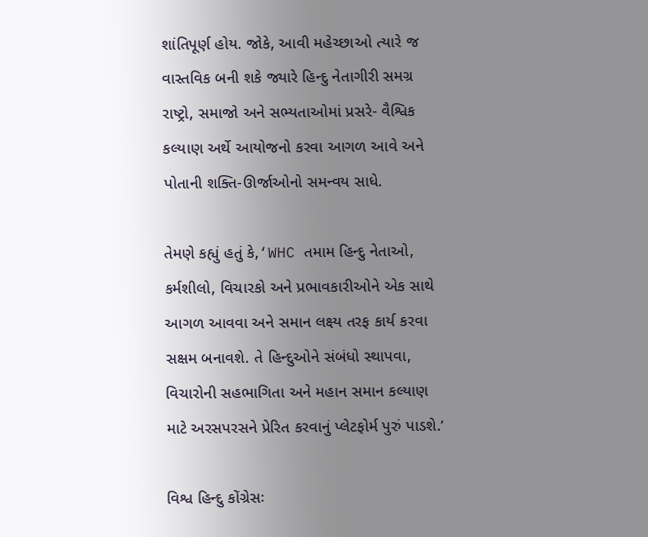શાંતિપૂર્ણ હોય. જોકે, આવી મહેચ્છાઓ ત્યારે જ વાસ્તવિક બની શકે જ્યારે હિન્દુ નેતાગીરી સમગ્ર રાષ્ટ્રો, સમાજો અને સભ્યતાઓમાં પ્રસરે- વૈશ્વિક કલ્યાણ અર્થે આયોજનો કરવા આગળ આવે અને પોતાની શક્તિ-ઊર્જાઓનો સમન્વય સાધે.

તેમણે કહ્યું હતું કે,‘WHC તમામ હિન્દુ નેતાઓ, કર્મશીલો, વિચારકો અને પ્રભાવકારીઓને એક સાથે આગળ આવવા અને સમાન લક્ષ્ય તરફ કાર્ય કરવા સક્ષમ બનાવશે. તે હિન્દુઓને સંબંધો સ્થાપવા, વિચારોની સહભાગિતા અને મહાન સમાન કલ્યાણ માટે અરસપરસને પ્રેરિત કરવાનું પ્લેટફોર્મ પુરું પાડશે.’

વિશ્વ હિન્દુ કોંગ્રેસઃ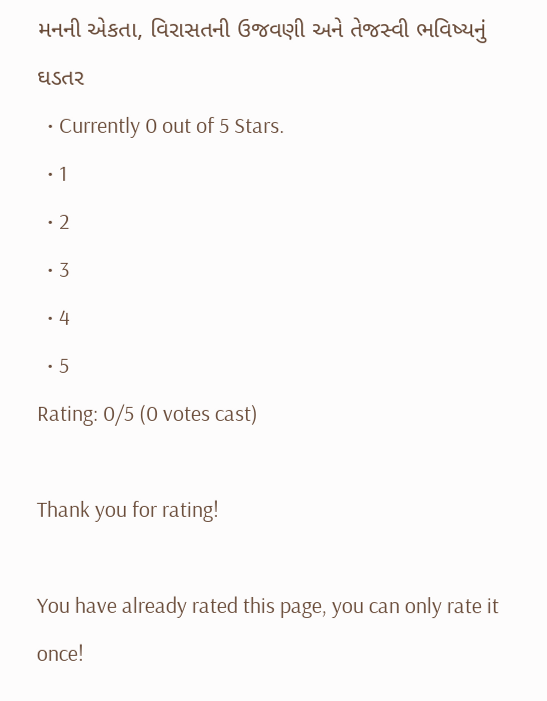મનની એકતા, વિરાસતની ઉજવણી અને તેજસ્વી ભવિષ્યનું ઘડતર
  • Currently 0 out of 5 Stars.
  • 1
  • 2
  • 3
  • 4
  • 5
Rating: 0/5 (0 votes cast)

Thank you for rating!

You have already rated this page, you can only rate it once!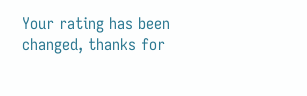Your rating has been changed, thanks for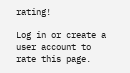rating!

Log in or create a user account to rate this page.